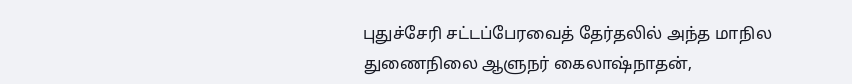புதுச்சேரி சட்டப்பேரவைத் தேர்தலில் அந்த மாநில துணைநிலை ஆளுநர் கைலாஷ்நாதன்,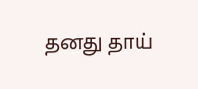தனது தாய்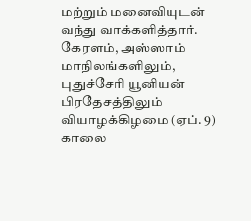மற்றும் மனைவியுடன் வந்து வாக்களித்தார்.
கேரளம், அஸ்ஸாம் மாநிலங்களிலும், புதுச்சேரி யூனியன் பிரதேசத்திலும் வியாழக்கிழமை (ஏப். 9) காலை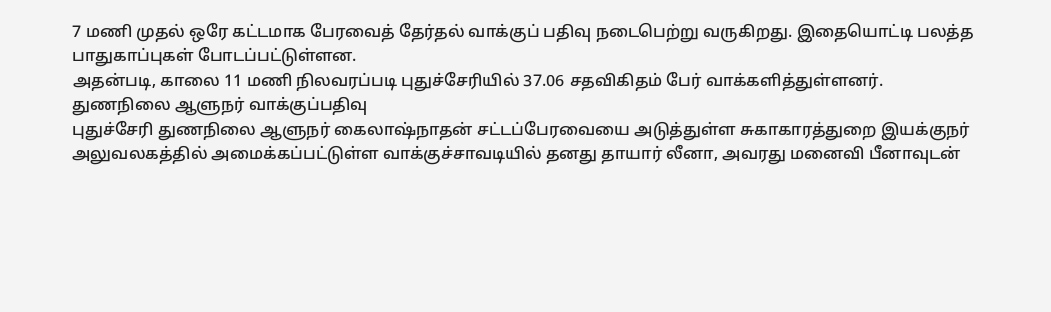7 மணி முதல் ஒரே கட்டமாக பேரவைத் தேர்தல் வாக்குப் பதிவு நடைபெற்று வருகிறது. இதையொட்டி பலத்த பாதுகாப்புகள் போடப்பட்டுள்ளன.
அதன்படி, காலை 11 மணி நிலவரப்படி புதுச்சேரியில் 37.06 சதவிகிதம் பேர் வாக்களித்துள்ளனர்.
துணநிலை ஆளுநர் வாக்குப்பதிவு
புதுச்சேரி துணநிலை ஆளுநர் கைலாஷ்நாதன் சட்டப்பேரவையை அடுத்துள்ள சுகாகாரத்துறை இயக்குநர் அலுவலகத்தில் அமைக்கப்பட்டுள்ள வாக்குச்சாவடியில் தனது தாயார் லீனா, அவரது மனைவி பீனாவுடன்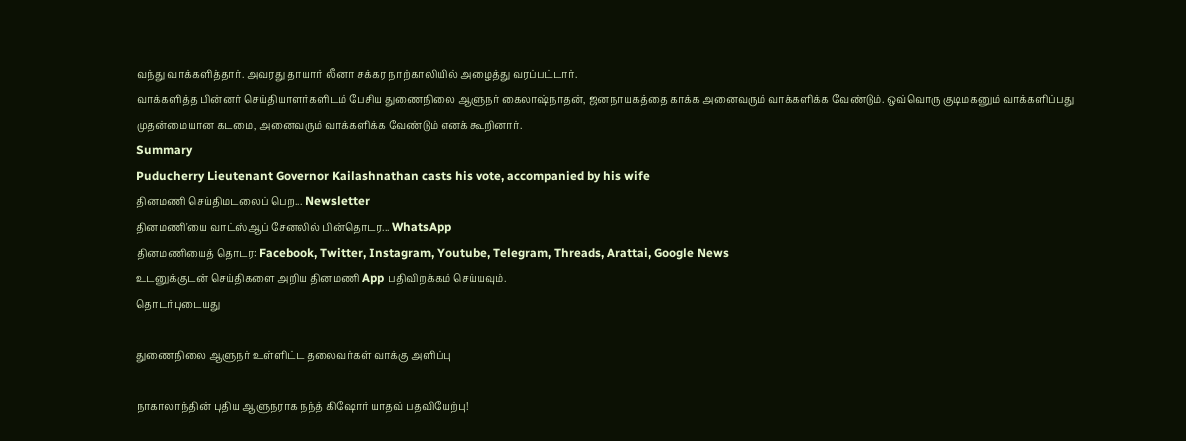வந்து வாக்களித்தார். அவரது தாயார் லீனா சக்கர நாற்காலியில் அழைத்து வரப்பட்டார்.
வாக்களித்த பின்னர் செய்தியாளர்களிடம் பேசிய துணைநிலை ஆளுநர் கைலாஷ்நாதன், ஜனநாயகத்தை காக்க அனைவரும் வாக்களிக்க வேண்டும். ஒவ்வொரு குடிமகனும் வாக்களிப்பது முதன்மையான கடமை, அனைவரும் வாக்களிக்க வேண்டும் எனக் கூறினார்.
Summary
Puducherry Lieutenant Governor Kailashnathan casts his vote, accompanied by his wife
தினமணி செய்திமடலைப் பெற... Newsletter
தினமணி'யை வாட்ஸ்ஆப் சேனலில் பின்தொடர... WhatsApp
தினமணியைத் தொடர: Facebook, Twitter, Instagram, Youtube, Telegram, Threads, Arattai, Google News
உடனுக்குடன் செய்திகளை அறிய தினமணி App பதிவிறக்கம் செய்யவும்.
தொடர்புடையது

துணைநிலை ஆளுநர் உள்ளிட்ட தலைவர்கள் வாக்கு அளிப்பு

நாகாலாந்தின் புதிய ஆளுநராக நந்த் கிஷோர் யாதவ் பதவியேற்பு!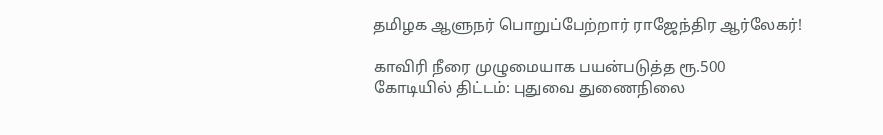தமிழக ஆளுநர் பொறுப்பேற்றார் ராஜேந்திர ஆர்லேகர்!

காவிரி நீரை முழுமையாக பயன்படுத்த ரூ.500 கோடியில் திட்டம்: புதுவை துணைநிலை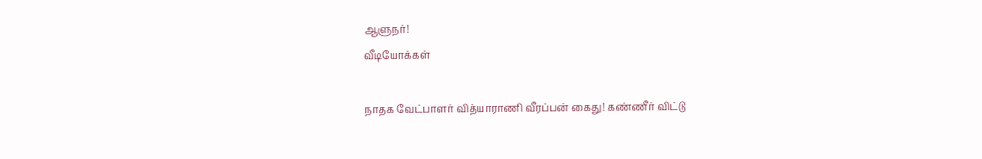ஆளுநர்!
வீடியோக்கள்

நாதக வேட்பாளர் வித்யாராணி வீரப்பன் கைது! கண்ணீர் விட்டு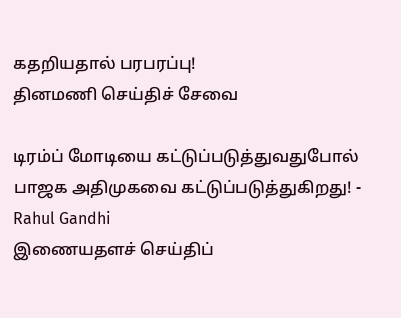கதறியதால் பரபரப்பு!
தினமணி செய்திச் சேவை

டிரம்ப் மோடியை கட்டுப்படுத்துவதுபோல் பாஜக அதிமுகவை கட்டுப்படுத்துகிறது! - Rahul Gandhi
இணையதளச் செய்திப்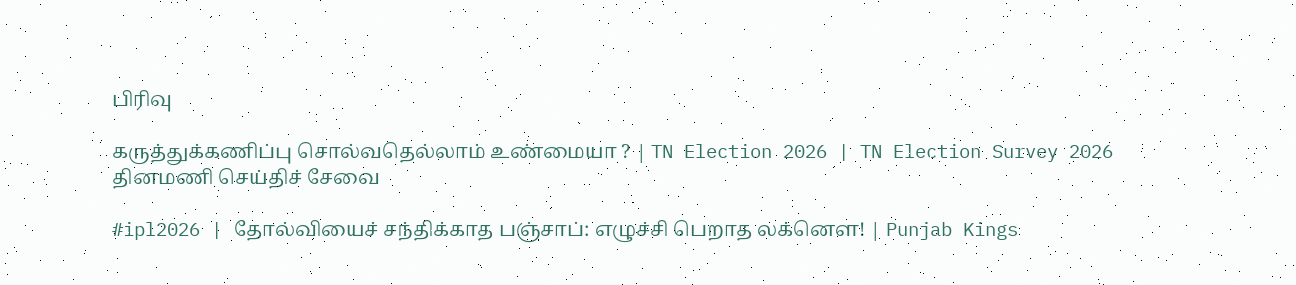பிரிவு

கருத்துக்கணிப்பு சொல்வதெல்லாம் உண்மையா ? | TN Election 2026 | TN Election Survey 2026
தினமணி செய்திச் சேவை

#ipl2026 | தோல்வியைச் சந்திக்காத பஞ்சாப்: எழுச்சி பெறாத லக்னௌ! | Punjab Kings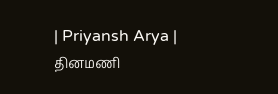| Priyansh Arya |
தினமணி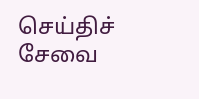செய்திச் சேவை